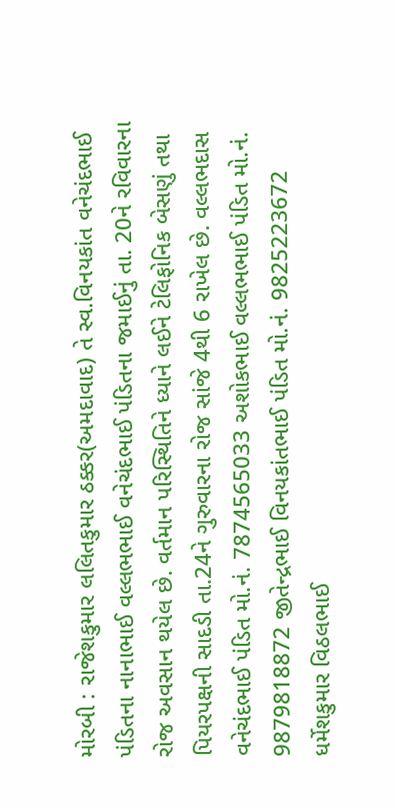મોરબી : રાજેશકુમાર લલિતકુમાર ઠક્કર(અમદાવાદ) તે સ્વ.વિનયકાંત વનેચંદભાઈ પંડિતના નાનાભાઈ વલ્લભભાઈ વનેચંદભાઈ પંડિતના જમાઈનું તા. 20ને રવિવારના રોજ અવસાન થયેલ છે. વર્તમાન પરિસ્થિતિને ધ્યાને લઈને ટેલિફોનિક બેસણું તથા પિયરપક્ષની સાદડી તા.24ને ગુરુવારના રોજ સાંજે 4થી 6 રાખેલ છે. વલ્લભદાસ વનેચંદભાઈ પંડિત મો.નં. 7874565033 અશોકભાઈ વલ્લભભાઈ પંડિત મો.નં. 9879818872 જીતેન્દ્રભાઈ વિનયકાંતભાઈ પંડિત મો.નં. 9825223672 ધર્મેશકુમાર વિઠલભાઈ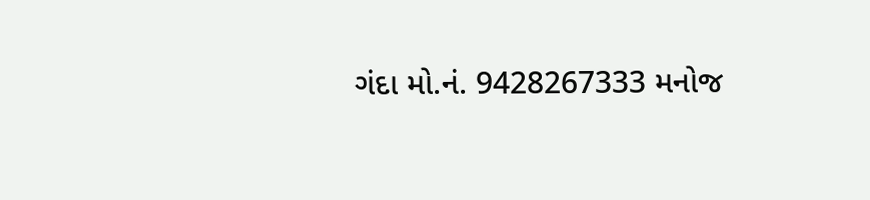ગંદા મો.નં. 9428267333 મનોજ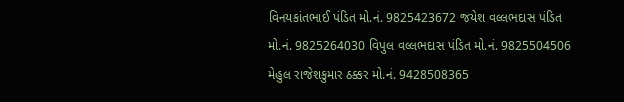વિનયકાંતભાઈ પંડિત મો.નં. 9825423672 જયેશ વલ્લભદાસ પંડિત મો.નં. 9825264030 વિપુલ વલ્લભદાસ પંડિત મો.નં. 9825504506 મેહુલ રાજેશકુમાર ઠક્કર મો.નં. 9428508365